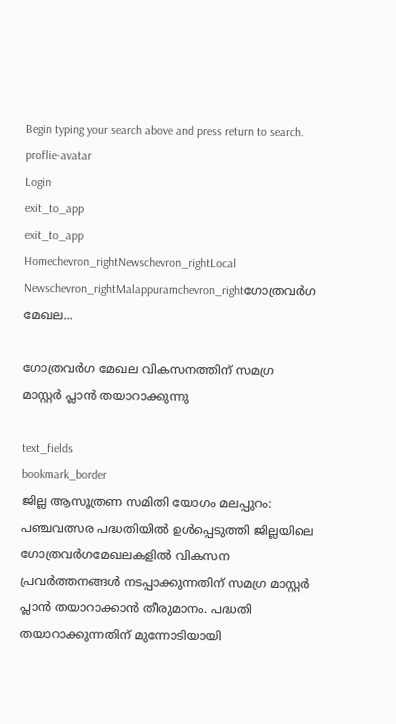Begin typing your search above and press return to search.
proflie-avatar
Login
exit_to_app
exit_to_app
Homechevron_rightNewschevron_rightLocal Newschevron_rightMalappuramchevron_rightഗോത്രവര്‍ഗ മേഖല...

ഗോത്രവര്‍ഗ മേഖല വികസനത്തിന് സമഗ്ര മാസ്റ്റര്‍ പ്ലാന്‍ തയാറാക്കുന്നു

text_fields
bookmark_border
ജില്ല ആസൂത്രണ സമിതി യോഗം മലപ്പുറം: പഞ്ചവത്സര പദ്ധതിയില്‍ ഉള്‍പ്പെടുത്തി ജില്ലയിലെ ഗോത്രവര്‍ഗമേഖലകളില്‍ വികസന പ്രവര്‍ത്തനങ്ങള്‍ നടപ്പാക്കുന്നതിന് സമഗ്ര മാസ്റ്റര്‍ പ്ലാന്‍ തയാറാക്കാന്‍ തീരുമാനം. പദ്ധതി തയാറാക്കുന്നതിന് മുന്നോടിയായി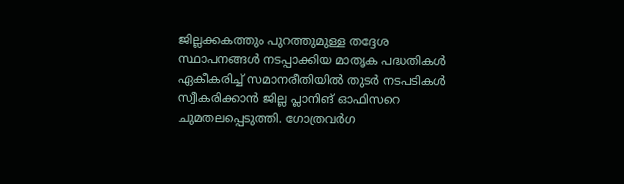ജില്ലക്കകത്തും പുറത്തുമുള്ള തദ്ദേശ സ്ഥാപനങ്ങള്‍ നടപ്പാക്കിയ മാതൃക പദ്ധതികള്‍ ഏകീകരിച്ച് സമാനരീതിയില്‍ തുടര്‍ നടപടികള്‍ സ്വീകരിക്കാന്‍ ജില്ല പ്ലാനിങ് ഓഫിസറെ ചുമതലപ്പെടുത്തി. ഗോത്രവര്‍ഗ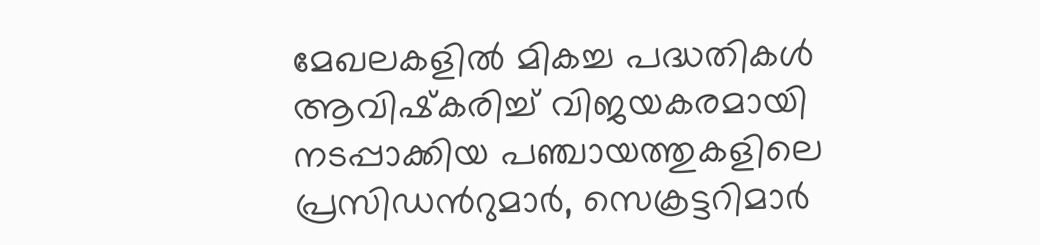മേഖലകളില്‍ മികച്ച പദ്ധതികള്‍ ആവിഷ്‌കരിച്ച് വിജയകരമായി നടപ്പാക്കിയ പഞ്ചായത്തുകളിലെ പ്രസിഡൻറുമാര്‍, സെക്രട്ടറിമാര്‍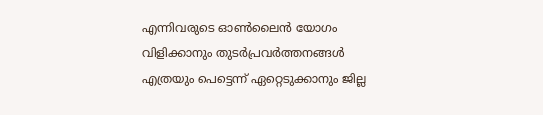എന്നിവരുടെ ഓണ്‍ലൈന്‍ യോഗം വിളിക്കാനും തുടര്‍പ്രവര്‍ത്തനങ്ങള്‍ എത്രയും പെട്ടെന്ന് ഏറ്റെടുക്കാനും ജില്ല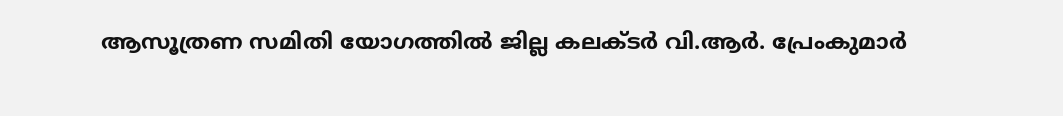ആസൂത്രണ സമിതി യോഗത്തിൽ ജില്ല കലക്ടര്‍ വി.ആര്‍. പ്രേംകുമാര്‍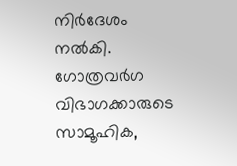നിര്‍ദേശം നല്‍കി. ഗോത്രവര്‍ഗ വിഭാഗക്കാരുടെ സാമൂഹിക,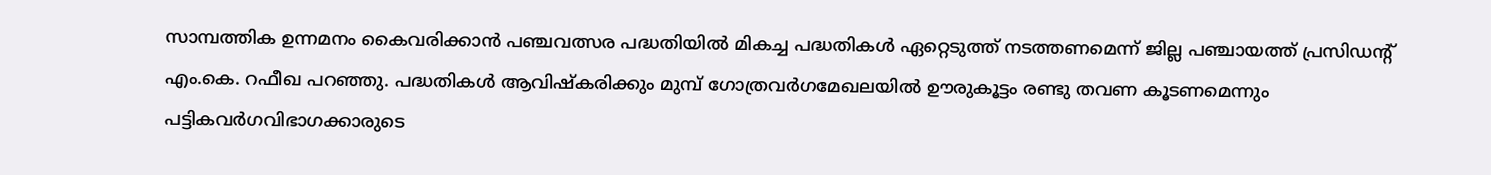സാമ്പത്തിക ഉന്നമനം കൈവരിക്കാന്‍ പഞ്ചവത്സര പദ്ധതിയില്‍ മികച്ച പദ്ധതികള്‍ ഏറ്റെടുത്ത് നടത്തണമെന്ന് ജില്ല പഞ്ചായത്ത് പ്രസിഡന്റ് എം.കെ. റഫീഖ പറഞ്ഞു. പദ്ധതികള്‍ ആവിഷ്‌കരിക്കും മുമ്പ് ഗോത്രവര്‍ഗമേഖലയില്‍ ഊരുകൂട്ടം രണ്ടു തവണ കൂടണമെന്നും പട്ടികവര്‍ഗവിഭാഗക്കാരുടെ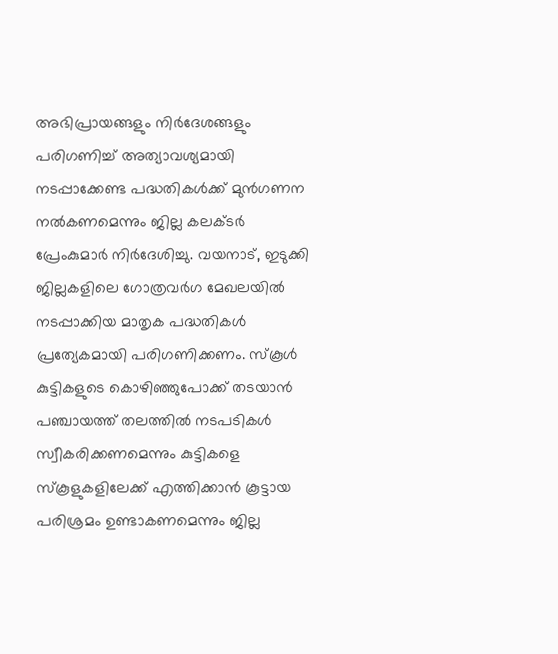അഭിപ്രായങ്ങളും നിര്‍ദേശങ്ങളും പരിഗണിച്ച് അത്യാവശ്യമായി നടപ്പാക്കേണ്ട പദ്ധതികള്‍ക്ക് മുന്‍ഗണന നല്‍കണമെന്നും ജില്ല കലക്ടര്‍ പ്രേംകുമാര്‍ നിര്‍ദേശിച്ചു. വയനാട്, ഇടുക്കി ജില്ലകളിലെ ഗോത്രവര്‍ഗ മേഖലയില്‍ നടപ്പാക്കിയ മാതൃക പദ്ധതികള്‍ പ്രത്യേകമായി പരിഗണിക്കണം. സ്കൂള്‍ കുട്ടികളുടെ കൊഴിഞ്ഞുപോക്ക് തടയാന്‍ പഞ്ചായത്ത് തലത്തില്‍ നടപടികള്‍ സ്വീകരിക്കണമെന്നും കുട്ടികളെ സ്കൂളുകളിലേക്ക് എത്തിക്കാന്‍ കൂട്ടായ പരിശ്രമം ഉണ്ടാകണമെന്നും ജില്ല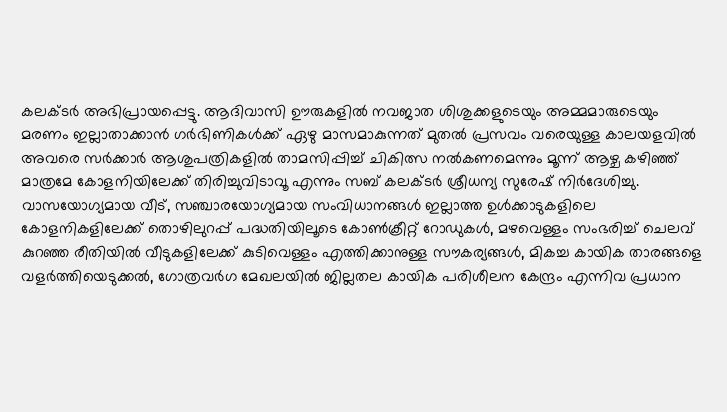കലക്ടര്‍ അഭിപ്രായപ്പെട്ടു. ആദിവാസി ഊരുകളില്‍ നവജാത ശിശുക്കളുടെയും അമ്മമാരുടെയും മരണം ഇല്ലാതാക്കാന്‍ ഗര്‍ഭിണികള്‍ക്ക് ഏഴു മാസമാകുന്നത് മുതല്‍ പ്രസവം വരെയുള്ള കാലയളവില്‍ അവരെ സര്‍ക്കാര്‍ ആശുപത്രികളില്‍ താമസിപ്പിച്ച് ചികിത്സ നല്‍കണമെന്നും മൂന്ന് ആഴ്ച കഴിഞ്ഞ് മാത്രമേ കോളനിയിലേക്ക് തിരിച്ചുവിടാവൂ എന്നും സബ് കലക്ടര്‍ ശ്രീധന്യ സുരേഷ് നിര്‍ദേശിച്ചു. വാസയോഗ്യമായ വീട്, സഞ്ചാരയോഗ്യമായ സംവിധാനങ്ങള്‍ ഇല്ലാത്ത ഉള്‍ക്കാടുകളിലെ കോളനികളിലേക്ക് തൊഴിലുറപ്പ് പദ്ധതിയിലൂടെ കോണ്‍ക്രീറ്റ് റോഡുകള്‍, മഴവെള്ളം സംഭരിച്ച് ചെലവ് കുറഞ്ഞ രീതിയില്‍ വീടുകളിലേക്ക് കുടിവെള്ളം എത്തിക്കാനുള്ള സൗകര്യങ്ങള്‍, മികച്ച കായിക താരങ്ങളെ വളര്‍ത്തിയെടുക്കല്‍, ഗോത്രവര്‍ഗ മേഖലയില്‍ ജില്ലതല കായിക പരിശീലന കേന്ദ്രം എന്നിവ പ്രധാന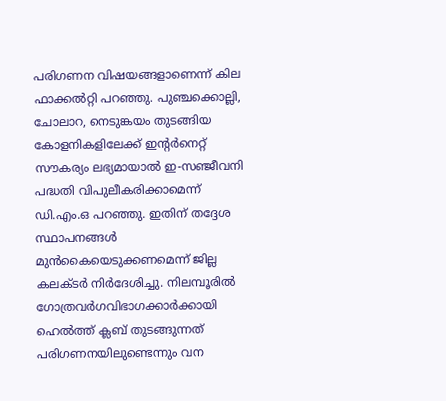പരിഗണന വിഷയങ്ങളാണെന്ന് കില ഫാക്കല്‍റ്റി പറഞ്ഞു. പുഞ്ചക്കൊല്ലി, ചോലാറ, നെടുങ്കയം തുടങ്ങിയ കോളനികളിലേക്ക് ഇന്റര്‍നെറ്റ് സൗകര്യം ലഭ്യമായാല്‍ ഇ-സഞ്ജീവനി പദ്ധതി വിപുലീകരിക്കാമെന്ന് ഡി.എം.ഒ പറഞ്ഞു. ഇതിന് തദ്ദേശ സ്ഥാപനങ്ങള്‍ മുന്‍കൈയെടുക്കണമെന്ന് ജില്ല കലക്ടര്‍ നിര്‍ദേശിച്ചു. നിലമ്പൂരില്‍ ഗോത്രവര്‍ഗവിഭാഗക്കാര്‍ക്കായി ഹെല്‍ത്ത് ക്ലബ് തുടങ്ങുന്നത് പരിഗണനയിലുണ്ടെന്നും വന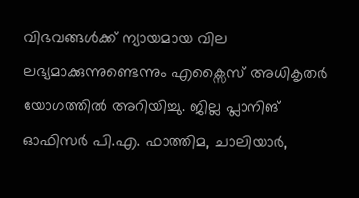വിഭവങ്ങള്‍ക്ക് ന്യായമായ വില ലഭ്യമാക്കുന്നുണ്ടെന്നും എക്സൈസ് അധികൃതര്‍ യോഗത്തില്‍ അറിയിച്ചു. ജില്ല പ്ലാനിങ് ഓഫിസര്‍ പി.എ. ഫാത്തിമ, ചാലിയാര്‍,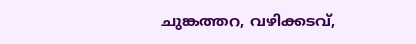ചുങ്കത്തറ, വഴിക്കടവ്,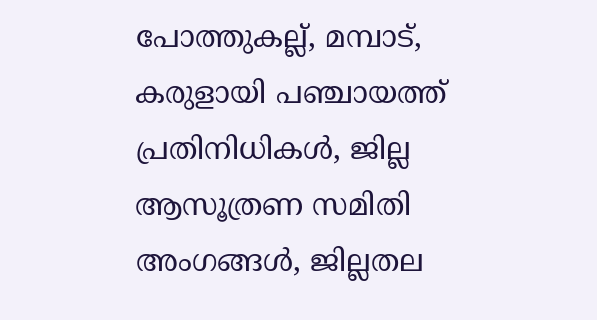പോത്തുകല്ല്, മമ്പാട്, കരുളായി പഞ്ചായത്ത് പ്രതിനിധികള്‍, ജില്ല ആസൂത്രണ സമിതി അംഗങ്ങള്‍, ജില്ലതല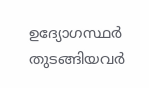ഉദ്യോഗസ്ഥര്‍ തുടങ്ങിയവര്‍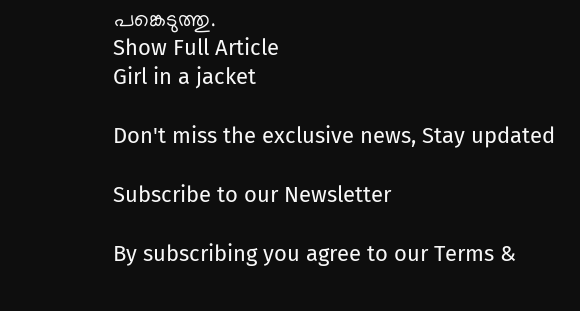പങ്കെടുത്തു.
Show Full Article
Girl in a jacket

Don't miss the exclusive news, Stay updated

Subscribe to our Newsletter

By subscribing you agree to our Terms &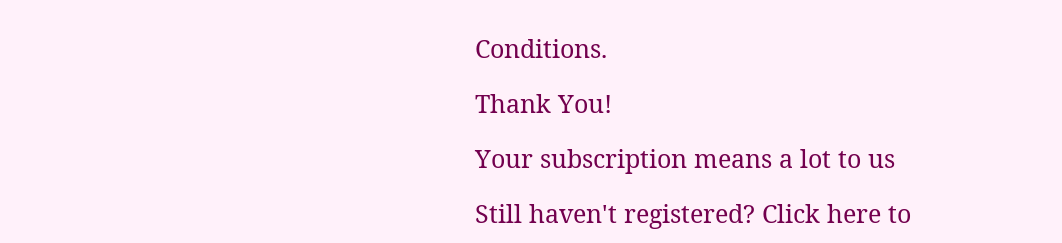Conditions.

Thank You!

Your subscription means a lot to us

Still haven't registered? Click here to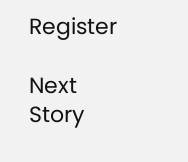Register

Next Story